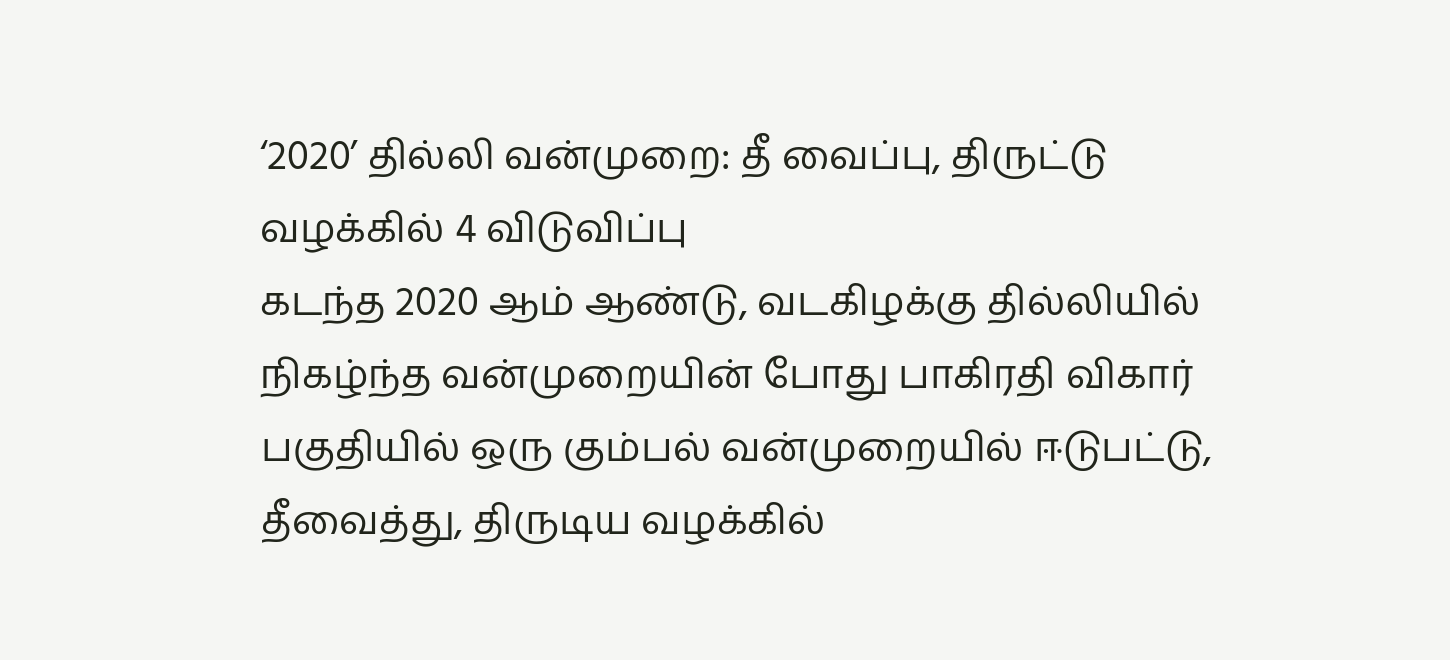‘2020’ தில்லி வன்முறை: தீ வைப்பு, திருட்டு வழக்கில் 4 விடுவிப்பு
கடந்த 2020 ஆம் ஆண்டு, வடகிழக்கு தில்லியில் நிகழ்ந்த வன்முறையின் போது பாகிரதி விகார் பகுதியில் ஒரு கும்பல் வன்முறையில் ஈடுபட்டு, தீவைத்து, திருடிய வழக்கில்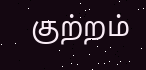குற்றம்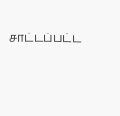சாட்டப்பட்ட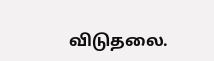விடுதலை.